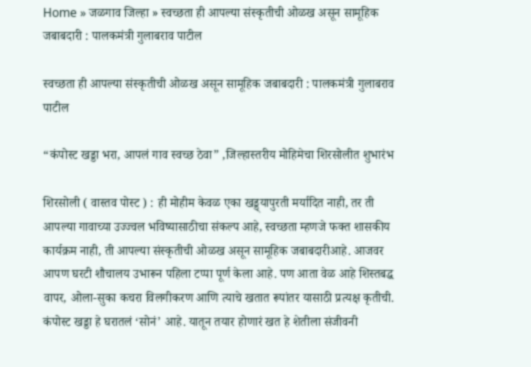Home » जळगाव जिल्हा » स्वच्छता ही आपल्या संस्कृतीची ओळख असून सामूहिक जबाबदारी : पालकमंत्री गुलाबराव पाटील

स्वच्छता ही आपल्या संस्कृतीची ओळख असून सामूहिक जबाबदारी : पालकमंत्री गुलाबराव पाटील

“कंपोस्ट खड्डा भरा, आपलं गाव स्वच्छ ठेवा” ,जिल्हास्तरीय मोहिमेचा शिरसोलीत शुभारंभ

शिरसोली ( वास्तव पोस्ट ) : ही मोहीम केवळ एका खड्ड्यापुरती मर्यादित नाही, तर ती आपल्या गावाच्या उज्ज्वल भविष्यासाठीचा संकल्प आहे, स्वच्छता म्हणजे फक्त शासकीय कार्यक्रम नाही, ती आपल्या संस्कृतीची ओळख असून सामूहिक जबाबदारीआहे. आजवर आपण घरटी शौचालय उभारून पहिला टप्पा पूर्ण केला आहे. पण आता वेळ आहे शिस्तबद्ध वापर, ओला-सुका कचरा विलगीकरण आणि त्याचे खतात रूपांतर यासाठी प्रत्यक्ष कृतीची. कंपोस्ट खड्डा हे घरातलं ‘सोनं’ आहे. यातून तयार होणारं खत हे शेतीला संजीवनी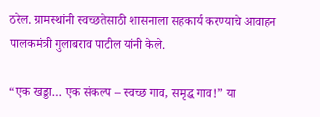ठरेल. ग्रामस्थांनी स्वच्छतेसाठी शासनाला सहकार्य करण्याचे आवाहन पालकमंत्री गुलाबराव पाटील यांनी केले.

“एक खड्डा… एक संकल्प – स्वच्छ गाव, समृद्ध गाव!” या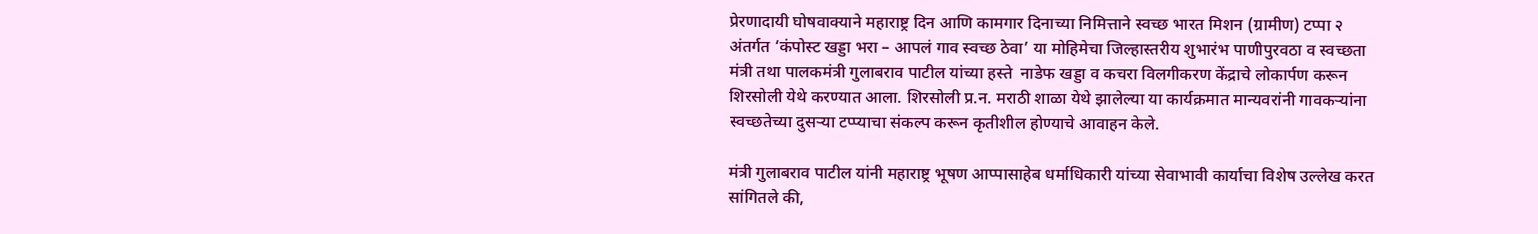प्रेरणादायी घोषवाक्याने महाराष्ट्र दिन आणि कामगार दिनाच्या निमित्ताने स्वच्छ भारत मिशन (ग्रामीण) टप्पा २ अंतर्गत ‘कंपोस्ट खड्डा भरा – आपलं गाव स्वच्छ ठेवा’ या मोहिमेचा जिल्हास्तरीय शुभारंभ पाणीपुरवठा व स्वच्छता मंत्री तथा पालकमंत्री गुलाबराव पाटील यांच्या हस्ते  नाडेफ खड्डा व कचरा विलगीकरण केंद्राचे लोकार्पण करून शिरसोली येथे करण्यात आला. शिरसोली प्र.न. मराठी शाळा येथे झालेल्या या कार्यक्रमात मान्यवरांनी गावकऱ्यांना स्वच्छतेच्या दुसऱ्या टप्प्याचा संकल्प करून कृतीशील होण्याचे आवाहन केले.

मंत्री गुलाबराव पाटील यांनी महाराष्ट्र भूषण आप्पासाहेब धर्माधिकारी यांच्या सेवाभावी कार्याचा विशेष उल्लेख करत सांगितले की,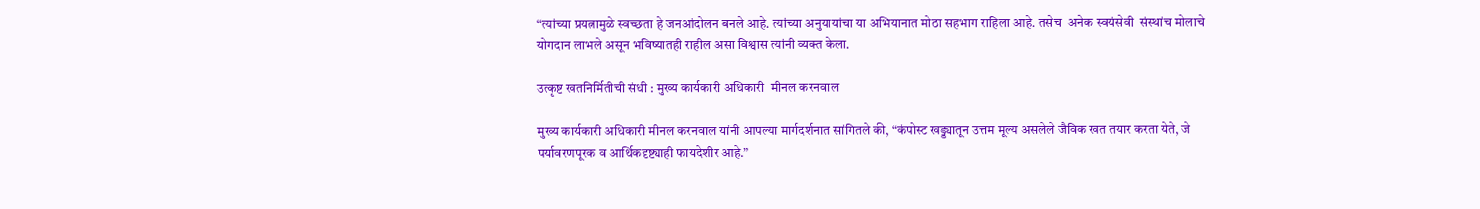“त्यांच्या प्रयत्नामुळे स्वच्छता हे जनआंदोलन बनले आहे. त्यांच्या अनुयायांचा या अभियानात मोठा सहभाग राहिला आहे. तसेच  अनेक स्वयंसेवी  संस्थांच मोलाचे योगदान लाभले असून भविष्यातही राहील असा विश्वास त्यांनी व्यक्त केला.

उत्कृष्ट खतनिर्मितीची संधी : मुख्य कार्यकारी अधिकारी  मीनल करनवाल

मुख्य कार्यकारी अधिकारी मीनल करनवाल यांनी आपल्या मार्गदर्शनात सांगितले की, “कंपोस्ट खड्ड्यातून उत्तम मूल्य असलेले जैविक खत तयार करता येते, जे पर्यावरणपूरक व आर्थिकदृष्ट्याही फायदेशीर आहे.”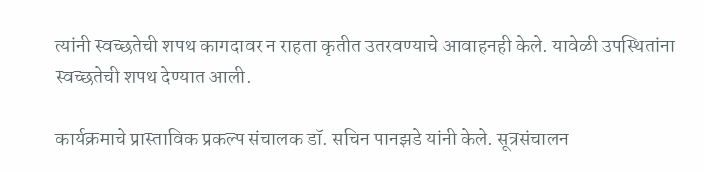त्यांनी स्वच्छतेची शपथ कागदावर न राहता कृतीत उतरवण्याचे आवाहनही केले. यावेळी उपस्थितांना स्वच्छतेची शपथ देण्यात आली.

कार्यक्रमाचे प्रास्ताविक प्रकल्प संचालक डॉ. सचिन पानझडे यांनी केले. सूत्रसंचालन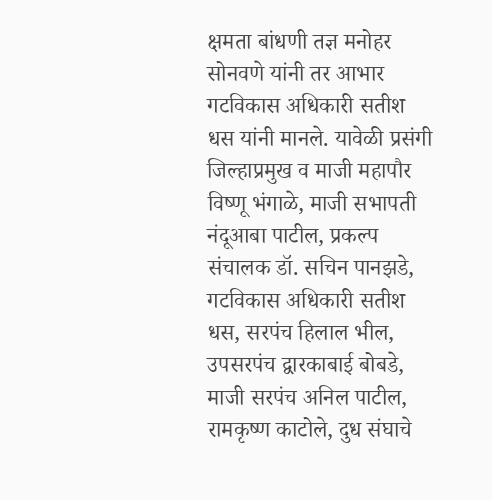क्षमता बांधणी तज्ञ मनोहर सोनवणे यांनी तर आभार गटविकास अधिकारी सतीश धस यांनी मानले. यावेळी प्रसंगी  जिल्हाप्रमुख व माजी महापौर विष्णू भंगाळे, माजी सभापती नंदूआबा पाटील, प्रकल्प संचालक डॉ. सचिन पानझडे, गटविकास अधिकारी सतीश धस, सरपंच हिलाल भील, उपसरपंच द्वारकाबाई बोबडे, माजी सरपंच अनिल पाटील, रामकृष्ण काटोले, दुध संघाचे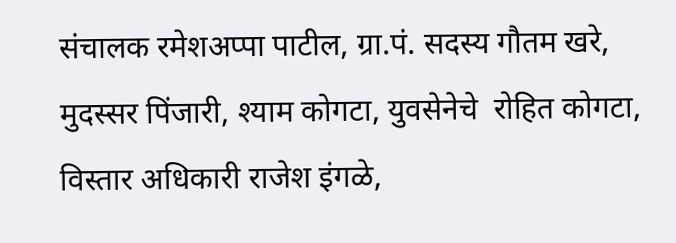संचालक रमेशअप्पा पाटील, ग्रा.पं. सदस्य गौतम खरे, मुदस्सर पिंजारी, श्याम कोगटा, युवसेनेचे  रोहित कोगटा, विस्तार अधिकारी राजेश इंगळे,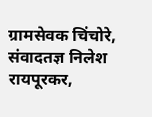ग्रामसेवक चिंचोरे, संवादतज्ञ निलेश रायपूरकर,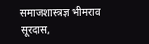समाजशास्त्रज्ञ भीमराव सूरदास,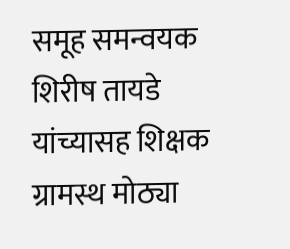समूह समन्वयक शिरीष तायडे  यांच्यासह शिक्षक ग्रामस्थ मोठ्या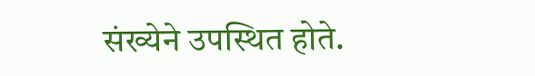संख्येने उपस्थित होते.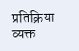प्रतिक्रिया व्यक्त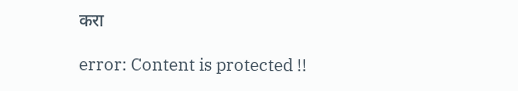करा

error: Content is protected !!